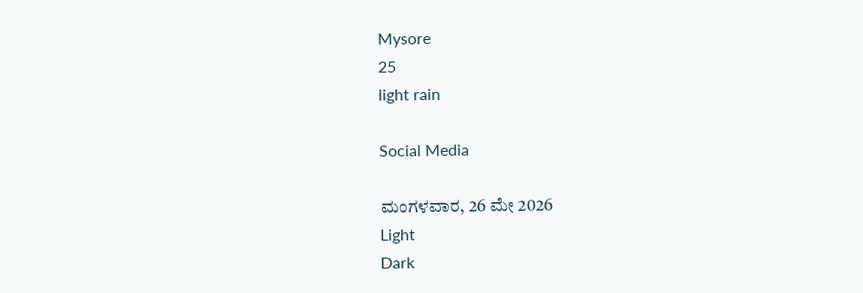Mysore
25
light rain

Social Media

ಮಂಗಳವಾರ, 26 ಮೇ 2026
Light
Dark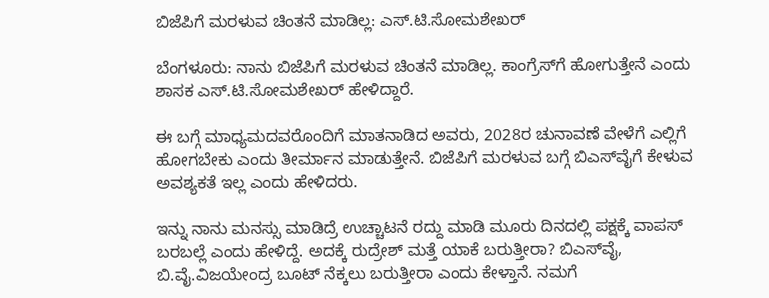ಬಿಜೆಪಿಗೆ ಮರಳುವ ಚಿಂತನೆ ಮಾಡಿಲ್ಲ: ಎಸ್.ಟಿ.ಸೋಮಶೇಖರ್‌

ಬೆಂಗಳೂರು: ನಾನು ಬಿಜೆಪಿಗೆ ಮರಳುವ ಚಿಂತನೆ ಮಾಡಿಲ್ಲ. ಕಾಂಗ್ರೆಸ್‌ಗೆ ಹೋಗುತ್ತೇನೆ ಎಂದು ಶಾಸಕ ಎಸ್.ಟಿ.ಸೋಮಶೇಖರ್‌ ಹೇಳಿದ್ದಾರೆ.

ಈ ಬಗ್ಗೆ ಮಾಧ್ಯಮದವರೊಂದಿಗೆ ಮಾತನಾಡಿದ ಅವರು, 2028ರ ಚುನಾವಣೆ ವೇಳೆಗೆ ಎಲ್ಲಿಗೆ ಹೋಗಬೇಕು ಎಂದು ತೀರ್ಮಾನ ಮಾಡುತ್ತೇನೆ. ಬಿಜೆಪಿಗೆ ಮರಳುವ ಬಗ್ಗೆ ಬಿಎಸ್‌ವೈಗೆ ಕೇಳುವ ಅವಶ್ಯಕತೆ ಇಲ್ಲ ಎಂದು ಹೇಳಿದರು.

ಇನ್ನು ನಾನು ಮನಸ್ಸು ಮಾಡಿದ್ರೆ ಉಚ್ಚಾಟನೆ ರದ್ದು ಮಾಡಿ ಮೂರು ದಿನದಲ್ಲಿ ಪಕ್ಷಕ್ಕೆ ವಾಪಸ್‌ ಬರಬಲ್ಲೆ ಎಂದು ಹೇಳಿದ್ದೆ. ಅದಕ್ಕೆ ರುದ್ರೇಶ್‌ ಮತ್ತೆ ಯಾಕೆ ಬರುತ್ತೀರಾ? ಬಿಎಸ್‌ವೈ, ಬಿ.ವೈ.ವಿಜಯೇಂದ್ರ ಬೂಟ್‌ ನೆಕ್ಕಲು ಬರುತ್ತೀರಾ ಎಂದು ಕೇಳ್ತಾನೆ. ನಮಗೆ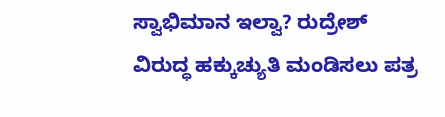ಸ್ವಾಭಿಮಾನ ಇಲ್ವಾ? ರುದ್ರೇಶ್‌ ವಿರುದ್ಧ ಹಕ್ಕುಚ್ಯುತಿ ಮಂಡಿಸಲು ಪತ್ರ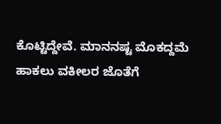ಕೊಟ್ಟಿದ್ದೇವೆ. ಮಾನನಷ್ಟ ಮೊಕದ್ದಮೆ ಹಾಕಲು ವಕೀಲರ ಜೊತೆಗೆ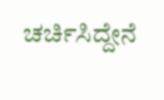ಚರ್ಚಿಸಿದ್ದೇನೆ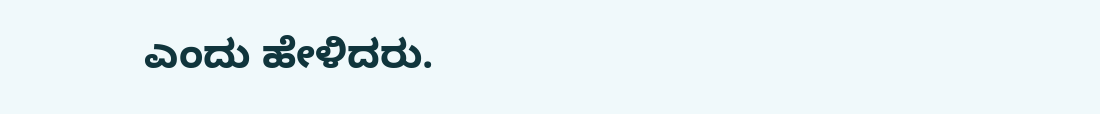ಎಂದು ಹೇಳಿದರು.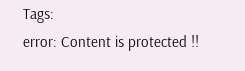Tags:
error: Content is protected !!